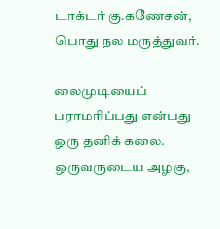டாக்டர் கு.கணேசன், பொது நல மருத்துவர்.

லைமுடியைப் பராமரிப்பது என்பது ஒரு தனிக் கலை. ஒருவருடைய அழகு,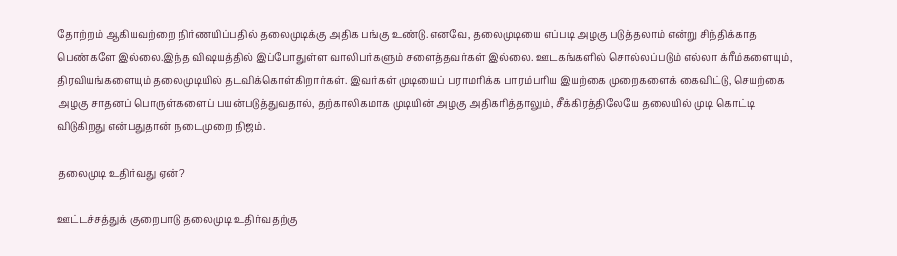தோற்றம் ஆகியவற்றை நிர்ணயிப்பதில் தலைமுடிக்கு அதிக பங்கு உண்டு.எனவே, தலைமுடியை எப்படி அழகு படுத்தலாம் என்று சிந்திக்காத பெண்களே இல்லை.இந்த விஷயத்தில் இப்போதுள்ள வாலிபர்களும் சளைத்தவர்கள் இல்லை. ஊடகங்களில் சொல்லப்படும் எல்லா க்ரீம்களையும், திரவியங்களையும் தலைமுடியில் தடவிக்கொள்கிறார்கள். இவர்கள் முடியைப் பராமரிக்க பாரம்பரிய இயற்கை முறைகளைக் கைவிட்டு, செயற்கை அழகு சாதனப் பொருள்களைப் பயன்படுத்துவதால், தற்காலிகமாக முடியின் அழகு அதிகரித்தாலும், சீக்கிரத்திலேயே தலையில் முடி கொட்டி விடுகிறது என்பதுதான் நடைமுறை நிஜம்.

தலைமுடி உதிர்வது ஏன்?

ஊட்டச்சத்துக் குறைபாடு தலைமுடி உதிர்வதற்கு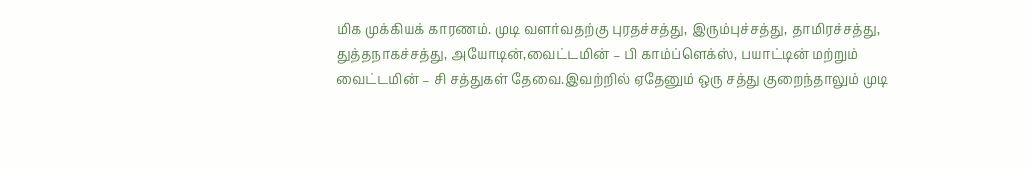மிக முக்கியக் காரணம். முடி வளர்வதற்கு புரதச்சத்து, இரும்புச்சத்து, தாமிரச்சத்து, துத்தநாகச்சத்து, அயோடின்,வைட்டமின் – பி காம்ப்ளெக்ஸ், பயாட்டின் மற்றும் வைட்டமின் – சி சத்துகள் தேவை.இவற்றில் ஏதேனும் ஒரு சத்து குறைந்தாலும் முடி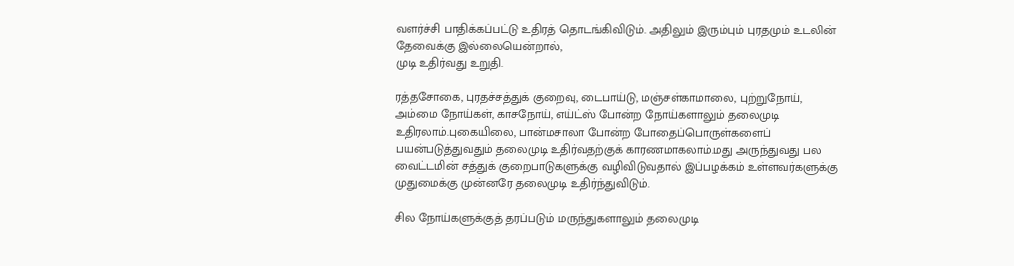வளர்ச்சி பாதிக்கப்பட்டு உதிரத் தொடங்கிவிடும். அதிலும் இரும்பும் புரதமும் உடலின் தேவைக்கு இல்லையென்றால்,
முடி உதிர்வது உறுதி.

ரத்தசோகை, புரதச்சத்துக் குறைவு, டைபாய்டு, மஞ்சள்காமாலை, புற்றுநோய், அம்மை நோய்கள், காசநோய், எய்ட்ஸ் போன்ற நோய்களாலும் தலைமுடி உதிரலாம்.புகையிலை, பான்மசாலா போன்ற போதைப்பொருள்களைப் பயன்படுத்துவதும் தலைமுடி உதிர்வதற்குக் காரணமாகலாம்.மது அருந்துவது பல வைட்டமின் சத்துக் குறைபாடுகளுக்கு வழிவிடுவதால் இப்பழக்கம் உள்ளவர்களுக்கு முதுமைக்கு முன்னரே தலைமுடி உதிர்ந்துவிடும்.

சில நோய்களுக்குத் தரப்படும் மருந்துகளாலும் தலைமுடி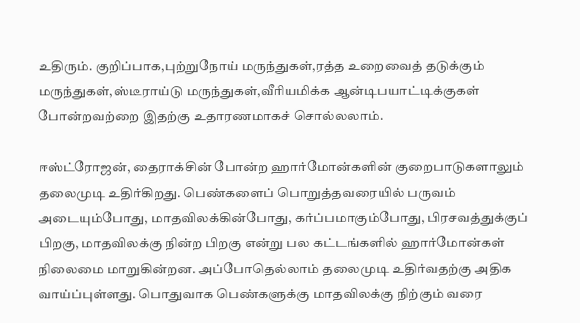உதிரும். குறிப்பாக,புற்றுநோய் மருந்துகள்,ரத்த உறைவைத் தடுக்கும் மருந்துகள்,ஸ்டீராய்டு மருந்துகள்,வீரியமிக்க ஆன்டிபயாட்டிக்குகள் போன்றவற்றை இதற்கு உதாரணமாகச் சொல்லலாம்.

ஈஸ்ட்ரோஜன், தைராக்சின் போன்ற ஹார்மோன்களின் குறைபாடுகளாலும் தலைமுடி உதிர்கிறது. பெண்களைப் பொறுத்தவரையில் பருவம் அடையும்போது, மாதவிலக்கின்போது, கர்ப்பமாகும்போது, பிரசவத்துக்குப் பிறகு, மாதவிலக்கு நின்ற பிறகு என்று பல கட்டங்களில் ஹார்மோன்கள் நிலைமை மாறுகின்றன. அப்போதெல்லாம் தலைமுடி உதிர்வதற்கு அதிக வாய்ப்புள்ளது. பொதுவாக பெண்களுக்கு மாதவிலக்கு நிற்கும் வரை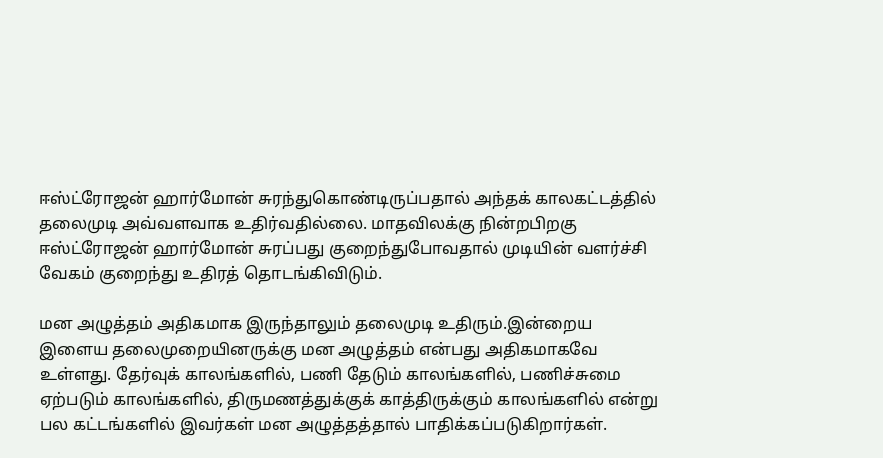ஈஸ்ட்ரோஜன் ஹார்மோன் சுரந்துகொண்டிருப்பதால் அந்தக் காலகட்டத்தில் தலைமுடி அவ்வளவாக உதிர்வதில்லை. மாதவிலக்கு நின்றபிறகு ஈஸ்ட்ரோஜன் ஹார்மோன் சுரப்பது குறைந்துபோவதால் முடியின் வளர்ச்சி வேகம் குறைந்து உதிரத் தொடங்கிவிடும்.

மன அழுத்தம் அதிகமாக இருந்தாலும் தலைமுடி உதிரும்.இன்றைய இளைய தலைமுறையினருக்கு மன அழுத்தம் என்பது அதிகமாகவே உள்ளது. தேர்வுக் காலங்களில், பணி தேடும் காலங்களில், பணிச்சுமை ஏற்படும் காலங்களில், திருமணத்துக்குக் காத்திருக்கும் காலங்களில் என்று பல கட்டங்களில் இவர்கள் மன அழுத்தத்தால் பாதிக்கப்படுகிறார்கள்.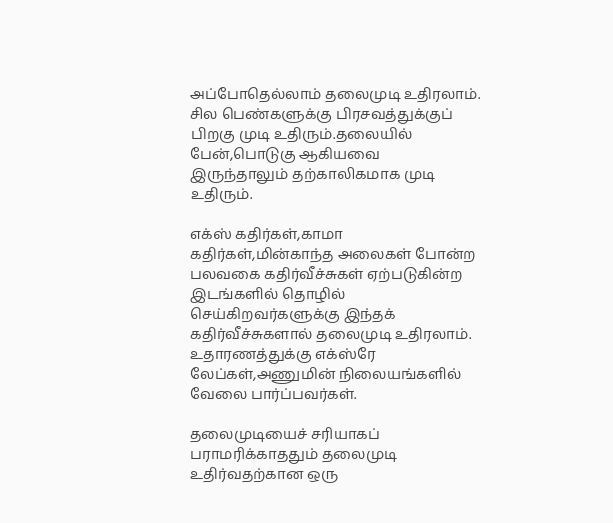அப்போதெல்லாம் தலைமுடி உதிரலாம். சில பெண்களுக்கு பிரசவத்துக்குப் பிறகு முடி உதிரும்.தலையில் பேன்,பொடுகு ஆகியவை இருந்தாலும் தற்காலிகமாக முடி உதிரும்.

எக்ஸ் கதிர்கள்,காமா கதிர்கள்,மின்காந்த அலைகள் போன்ற பலவகை கதிர்வீச்சுகள் ஏற்படுகின்ற இடங்களில் தொழில் செய்கிறவர்களுக்கு இந்தக் கதிர்வீச்சுகளால் தலைமுடி உதிரலாம். உதாரணத்துக்கு எக்ஸ்ரே லேப்கள்,அணுமின் நிலையங்களில் வேலை பார்ப்பவர்கள்.

தலைமுடியைச் சரியாகப் பராமரிக்காததும் தலைமுடி உதிர்வதற்கான ஒரு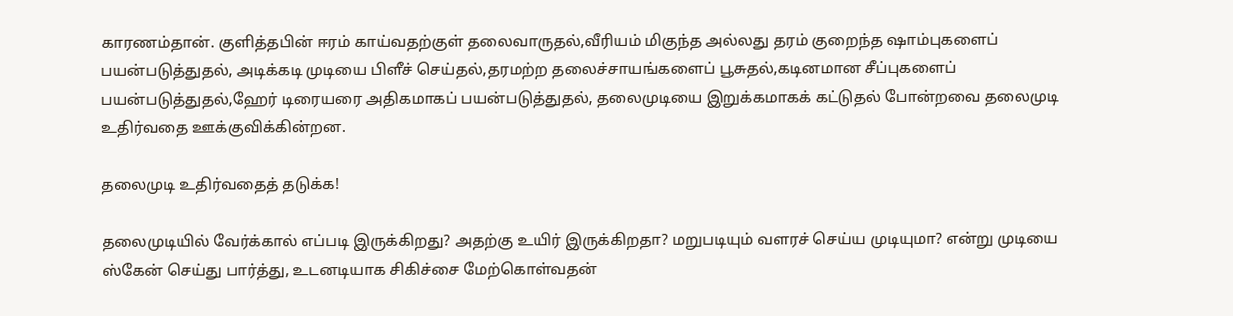காரணம்தான். குளித்தபின் ஈரம் காய்வதற்குள் தலைவாருதல்,வீரியம் மிகுந்த அல்லது தரம் குறைந்த ஷாம்புகளைப் பயன்படுத்துதல், அடிக்கடி முடியை பிளீச் செய்தல்,தரமற்ற தலைச்சாயங்களைப் பூசுதல்,கடினமான சீப்புகளைப் பயன்படுத்துதல்,ஹேர் டிரையரை அதிகமாகப் பயன்படுத்துதல், தலைமுடியை இறுக்கமாகக் கட்டுதல் போன்றவை தலைமுடி உதிர்வதை ஊக்குவிக்கின்றன.

தலைமுடி உதிர்வதைத் தடுக்க!

தலைமுடியில் வேர்க்கால் எப்படி இருக்கிறது? அதற்கு உயிர் இருக்கிறதா? மறுபடியும் வளரச் செய்ய முடியுமா? என்று முடியை ஸ்கேன் செய்து பார்த்து, உடனடியாக சிகிச்சை மேற்கொள்வதன்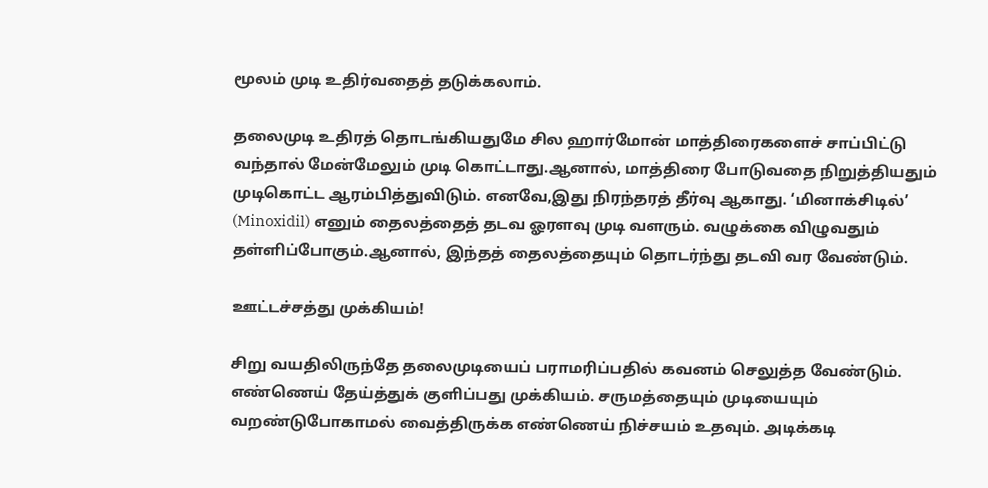மூலம் முடி உதிர்வதைத் தடுக்கலாம்.

தலைமுடி உதிரத் தொடங்கியதுமே சில ஹார்மோன் மாத்திரைகளைச் சாப்பிட்டு வந்தால் மேன்மேலும் முடி கொட்டாது.ஆனால், மாத்திரை போடுவதை நிறுத்தியதும் முடிகொட்ட ஆரம்பித்துவிடும். எனவே,இது நிரந்தரத் தீர்வு ஆகாது. ‘மினாக்சிடில்’ (Minoxidil) எனும் தைலத்தைத் தடவ ஓரளவு முடி வளரும். வழுக்கை விழுவதும் தள்ளிப்போகும்.ஆனால், இந்தத் தைலத்தையும் தொடர்ந்து தடவி வர வேண்டும்.

ஊட்டச்சத்து முக்கியம்!

சிறு வயதிலிருந்தே தலைமுடியைப் பராமரிப்பதில் கவனம் செலுத்த வேண்டும். எண்ணெய் தேய்த்துக் குளிப்பது முக்கியம். சருமத்தையும் முடியையும் வறண்டுபோகாமல் வைத்திருக்க எண்ணெய் நிச்சயம் உதவும். அடிக்கடி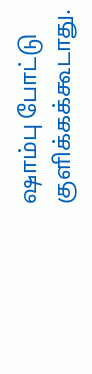ஷாம்பு போட்டு குளிக்கக்கூடாது.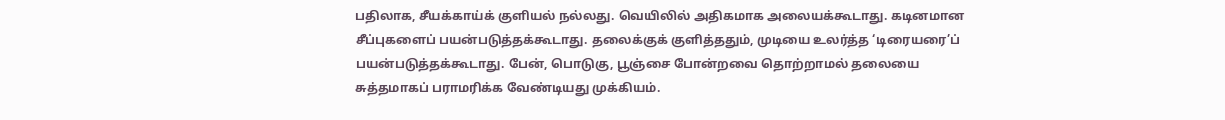பதிலாக, சீயக்காய்க் குளியல் நல்லது. வெயிலில் அதிகமாக அலையக்கூடாது. கடினமான சீப்புகளைப் பயன்படுத்தக்கூடாது. தலைக்குக் குளித்ததும், முடியை உலர்த்த ‘டிரையரை’ப் பயன்படுத்தக்கூடாது. பேன், பொடுகு, பூஞ்சை போன்றவை தொற்றாமல் தலையை சுத்தமாகப் பராமரிக்க வேண்டியது முக்கியம்.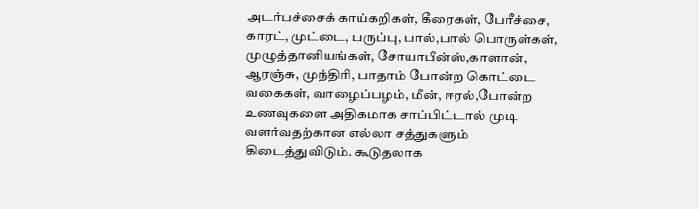அடர்பச்சைக் காய்கறிகள், கீரைகள், பேரீச்சை, காரட், முட்டை, பருப்பு, பால்,பால் பொருள்கள், முழுத்தானியங்கள், சோயாபீன்ஸ்,காளான், ஆரஞ்சு, முந்திரி, பாதாம் போன்ற கொட்டை வகைகள், வாழைப்பழம், மீன், ஈரல்,போன்ற உணவுகளை அதிகமாக சாப்பிட்டால் முடி வளர்வதற்கான எல்லா சத்துகளும் கிடைத்துவிடும். கூடுதலாக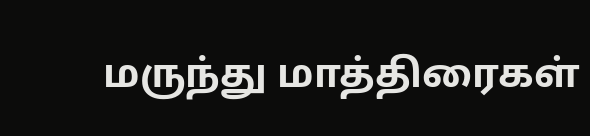மருந்து மாத்திரைகள்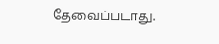தேவைப்படாது.